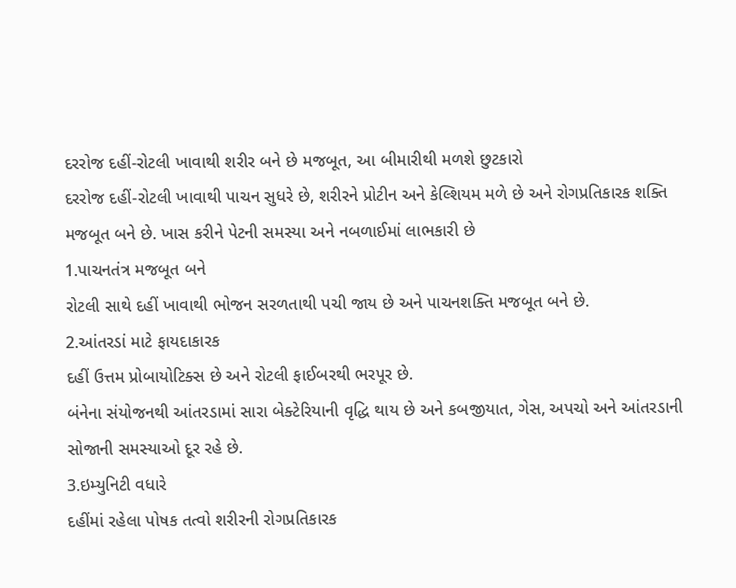દરરોજ દહીં-રોટલી ખાવાથી શરીર બને છે મજબૂત, આ બીમારીથી મળશે છુટકારો
દરરોજ દહીં-રોટલી ખાવાથી પાચન સુધરે છે, શરીરને પ્રોટીન અને કેલ્શિયમ મળે છે અને રોગપ્રતિકારક શક્તિ મજબૂત બને છે. ખાસ કરીને પેટની સમસ્યા અને નબળાઈમાં લાભકારી છે
1.પાચનતંત્ર મજબૂત બને
રોટલી સાથે દહીં ખાવાથી ભોજન સરળતાથી પચી જાય છે અને પાચનશક્તિ મજબૂત બને છે.
2.આંતરડાં માટે ફાયદાકારક
દહીં ઉત્તમ પ્રોબાયોટિક્સ છે અને રોટલી ફાઈબરથી ભરપૂર છે.
બંનેના સંયોજનથી આંતરડામાં સારા બેક્ટેરિયાની વૃદ્ધિ થાય છે અને કબજીયાત, ગેસ, અપચો અને આંતરડાની સોજાની સમસ્યાઓ દૂર રહે છે.
3.ઇમ્યુનિટી વધારે
દહીંમાં રહેલા પોષક તત્વો શરીરની રોગપ્રતિકારક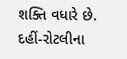શક્તિ વધારે છે.
દહીં-રોટલીના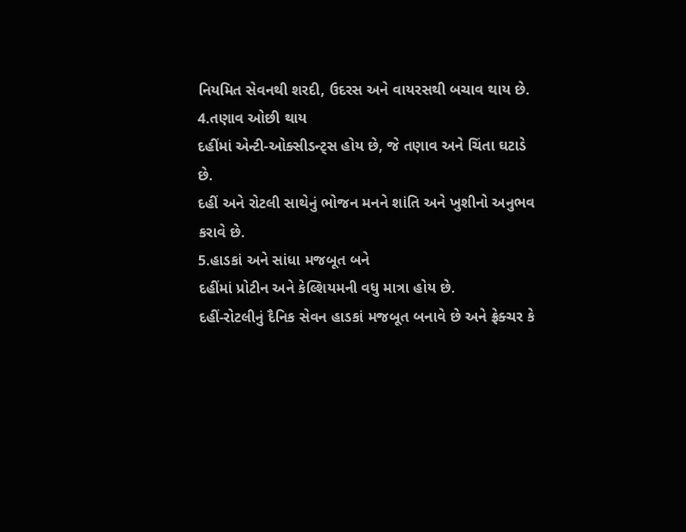નિયમિત સેવનથી શરદી, ઉદરસ અને વાયરસથી બચાવ થાય છે.
4.તણાવ ઓછી થાય
દહીંમાં એન્ટી-ઓક્સીડન્ટ્સ હોય છે, જે તણાવ અને ચિંતા ઘટાડે છે.
દહીં અને રોટલી સાથેનું ભોજન મનને શાંતિ અને ખુશીનો અનુભવ કરાવે છે.
5.હાડકાં અને સાંધા મજબૂત બને
દહીંમાં પ્રોટીન અને કેલ્શિયમની વધુ માત્રા હોય છે.
દહીં-રોટલીનું દૈનિક સેવન હાડકાં મજબૂત બનાવે છે અને ફ્રેક્ચર કે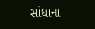સાંધાના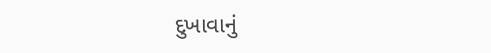દુખાવાનું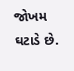જોખમ ઘટાડે છે.